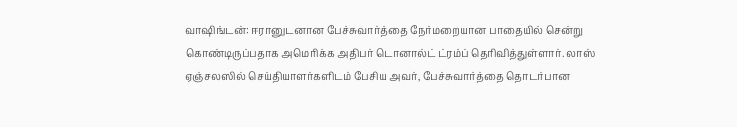வாஷிங்டன்: ஈரானுடனான பேச்சுவார்த்தை நேர்மறையான பாதையில் சென்று கொண்டிருப்பதாக அமெரிக்க அதிபர் டொனால்ட் ட்ரம்ப் தெரிவித்துள்ளார். லாஸ் ஏஞ்சலஸில் செய்தியாளர்களிடம் பேசிய அவர், பேச்சுவார்த்தை தொடர்பான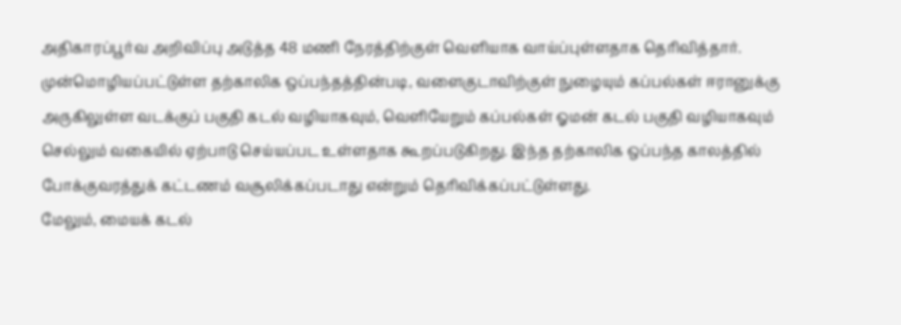அதிகாரப்பூர்வ அறிவிப்பு அடுத்த 48 மணி நேரத்திற்குள் வெளியாக வாய்ப்புள்ளதாக தெரிவித்தார்.
முன்மொழியப்பட்டுள்ள தற்காலிக ஒப்பந்தத்தின்படி, வளைகுடாவிற்குள் நுழையும் கப்பல்கள் ஈரானுக்கு அருகிலுள்ள வடக்குப் பகுதி கடல் வழியாகவும், வெளியேறும் கப்பல்கள் ஓமன் கடல் பகுதி வழியாகவும் செல்லும் வகையில் ஏற்பாடு செய்யப்பட உள்ளதாக கூறப்படுகிறது. இந்த தற்காலிக ஒப்பந்த காலத்தில் போக்குவரத்துக் கட்டணம் வசூலிக்கப்படாது என்றும் தெரிவிக்கப்பட்டுள்ளது.
மேலும், மையக் கடல்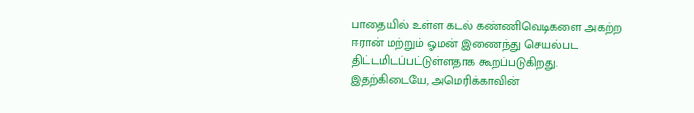பாதையில் உள்ள கடல் கண்ணிவெடிகளை அகற்ற ஈரான் மற்றும் ஓமன் இணைந்து செயல்பட திட்டமிடப்பட்டுள்ளதாக கூறப்படுகிறது. இதற்கிடையே, அமெரிக்காவின்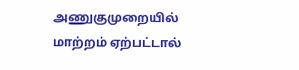அணுகுமுறையில் மாற்றம் ஏற்பட்டால்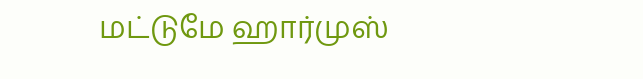மட்டுமே ஹார்முஸ்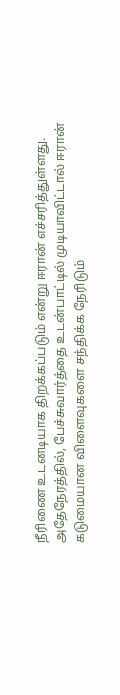நீரிணை உடனடியாக திறக்கப்படும் என்று ஈரான் எச்சரித்துள்ளது.
அதேநேரத்தில், பேச்சுவார்த்தை உடன்பாட்டில் முடியாவிட்டால் ஈரான் கடுமையான விளைவுகளை சந்திக்க நேரிடும்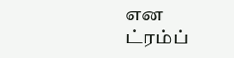என ட்ரம்ப்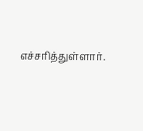எச்சரித்துள்ளார்.